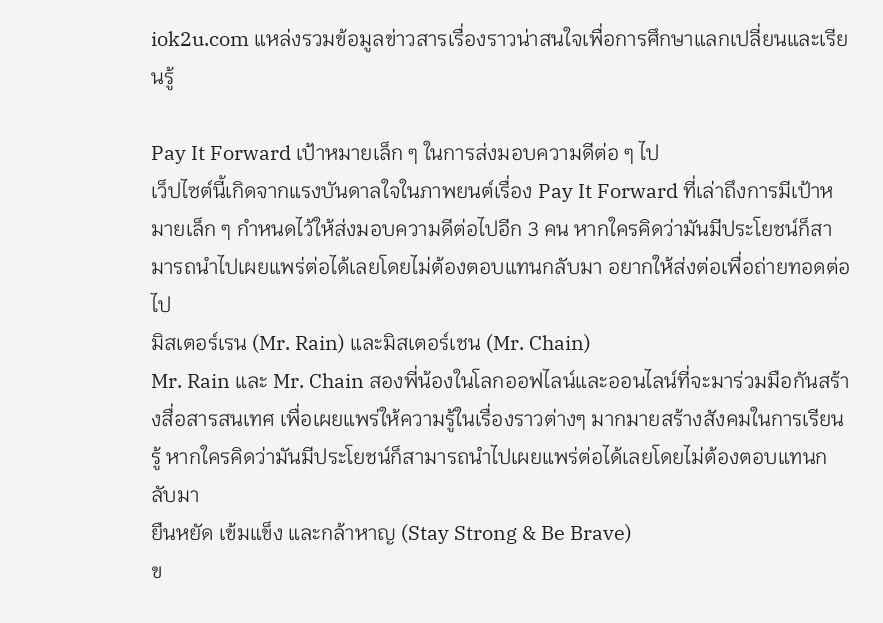iok2u.com แหล่งรวมข้อมูลข่าวสารเรื่องราวน่าสนใจเพื่อการศึกษาแลกเปลี่ยนและเรียนรู้

Pay It Forward เป้าหมายเล็ก ๆ ในการส่งมอบความดีต่อ ๆ ไป
เว็ปไซต์นี้เกิดจากแรงบันดาลใจในภาพยนต์เรื่อง Pay It Forward ที่เล่าถึงการมีเป้าหมายเล็ก ๆ กำหนดไว้ให้ส่งมอบความดีต่อไปอีก 3 คน หากใครคิดว่ามันมีประโยชน์ก็สามารถนำไปเผยแพร่ต่อได้เลยโดยไม่ต้องตอบแทนกลับมา อยากให้ส่งต่อเพื่อถ่ายทอดต่อไป
มิสเตอร์เรน (Mr. Rain) และมิสเตอร์เชน (Mr. Chain)
Mr. Rain และ Mr. Chain สองพี่น้องในโลกออฟไลน์และออนไลน์ที่จะมาร่วมมือกันสร้างสื่อสารสนเทศ เพื่อเผยแพร่ให้ความรู้ในเรื่องราวต่างๆ มากมายสร้างสังคมในการเรียนรู้ หากใครคิดว่ามันมีประโยชน์ก็สามารถนำไปเผยแพร่ต่อได้เลยโดยไม่ต้องตอบแทนกลับมา
ยืนหยัด เข้มแข็ง และกล้าหาญ (Stay Strong & Be Brave)
ข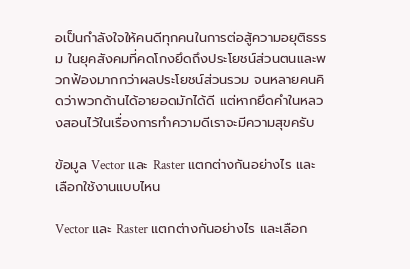อเป็นกำลังใจให้คนดีทุกคนในการต่อสู้ความอยุติธรรม ในยุคสังคมที่คดโกงยึดถึงประโยชน์ส่วนตนและพวกฟ้องมากกว่าผลประโยชน์ส่วนรวม จนหลายคนคิดว่าพวกด้านได้อายอดมักได้ดี แต่หากยึดคำในหลวงสอนไว้ในเรื่องการทำความดีเราจะมีความสุขครับ

ข้อมูล Vector และ Raster แตกต่างกันอย่างไร และเลือกใช้งานแบบไหน

Vector และ Raster แตกต่างกันอย่างไร และเลือก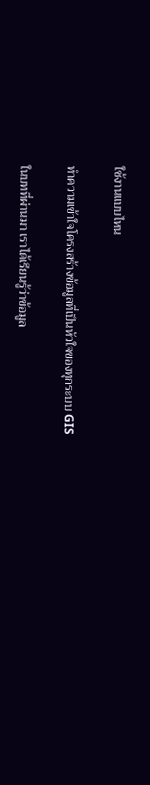ใช้งานแบบไหน

ทำความเข้าใจโครงสร้างข้อมูลที่เป็นหัวใจของทุกระบบ GIS

ในบทที่ผ่านมา เราได้เรียนรู้ว่าข้อมูล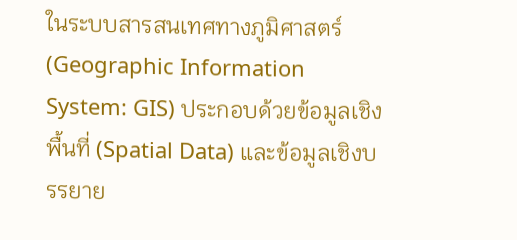ในระบบสารสนเทศทางภูมิศาสตร์ (Geographic Information System: GIS) ประกอบด้วยข้อมูลเชิงพื้นที่ (Spatial Data) และข้อมูลเชิงบรรยาย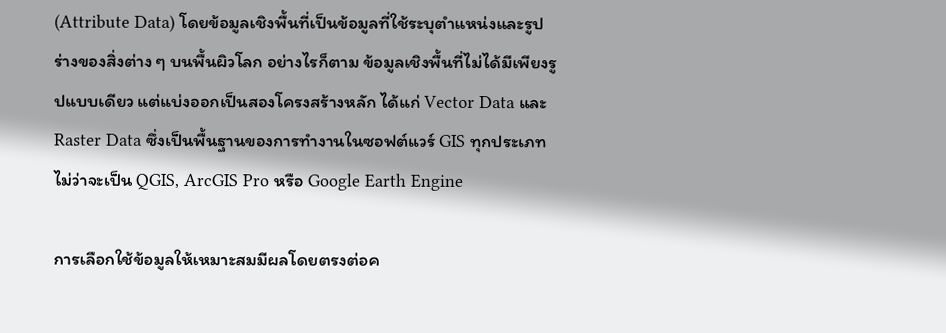(Attribute Data) โดยข้อมูลเชิงพื้นที่เป็นข้อมูลที่ใช้ระบุตำแหน่งและรูปร่างของสิ่งต่าง ๆ บนพื้นผิวโลก อย่างไรก็ตาม ข้อมูลเชิงพื้นที่ไม่ได้มีเพียงรูปแบบเดียว แต่แบ่งออกเป็นสองโครงสร้างหลัก ได้แก่ Vector Data และ Raster Data ซึ่งเป็นพื้นฐานของการทำงานในซอฟต์แวร์ GIS ทุกประเภท ไม่ว่าจะเป็น QGIS, ArcGIS Pro หรือ Google Earth Engine

การเลือกใช้ข้อมูลให้เหมาะสมมีผลโดยตรงต่อค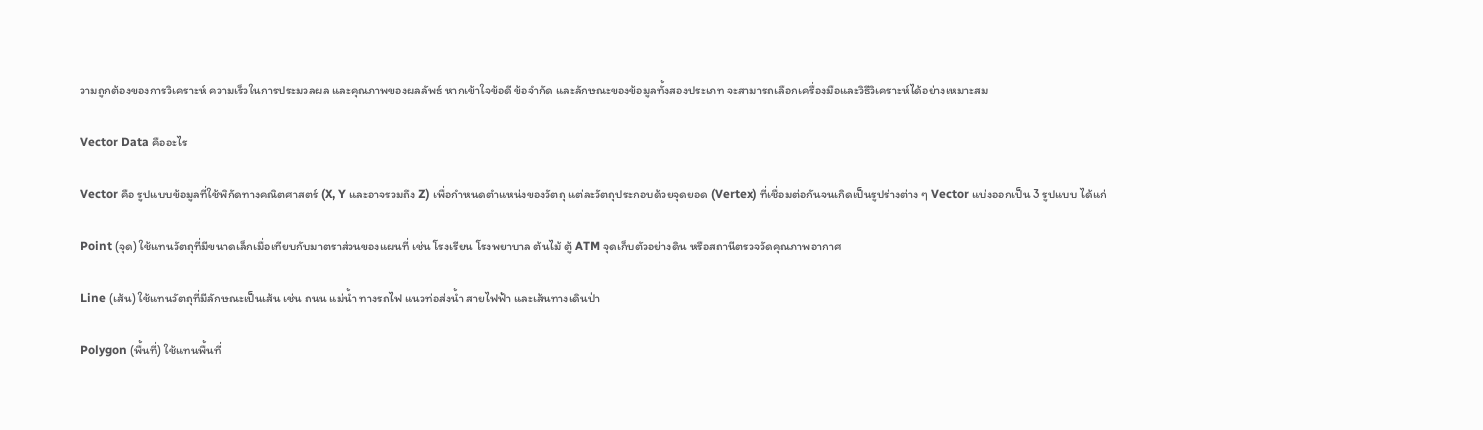วามถูกต้องของการวิเคราะห์ ความเร็วในการประมวลผล และคุณภาพของผลลัพธ์ หากเข้าใจข้อดี ข้อจำกัด และลักษณะของข้อมูลทั้งสองประเภท จะสามารถเลือกเครื่องมือและวิธีวิเคราะห์ได้อย่างเหมาะสม

Vector Data คืออะไร

Vector คือ รูปแบบข้อมูลที่ใช้พิกัดทางคณิตศาสตร์ (X, Y และอาจรวมถึง Z) เพื่อกำหนดตำแหน่งของวัตถุ แต่ละวัตถุประกอบด้วยจุดยอด (Vertex) ที่เชื่อมต่อกันจนเกิดเป็นรูปร่างต่าง ๆ Vector แบ่งออกเป็น 3 รูปแบบ ได้แก่

Point (จุด) ใช้แทนวัตถุที่มีขนาดเล็กเมื่อเทียบกับมาตราส่วนของแผนที่ เช่น โรงเรียน โรงพยาบาล ต้นไม้ ตู้ ATM จุดเก็บตัวอย่างดิน หรือสถานีตรวจวัดคุณภาพอากาศ

Line (เส้น) ใช้แทนวัตถุที่มีลักษณะเป็นเส้น เช่น ถนน แม่น้ำ ทางรถไฟ แนวท่อส่งน้ำ สายไฟฟ้า และเส้นทางเดินป่า

Polygon (พื้นที่) ใช้แทนพื้นที่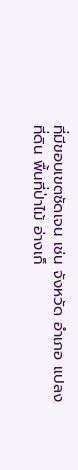ที่มีขอบเขตชัดเจน เช่น จังหวัด อำเภอ แปลงที่ดิน พื้นที่ป่าไม้ อ่างเก็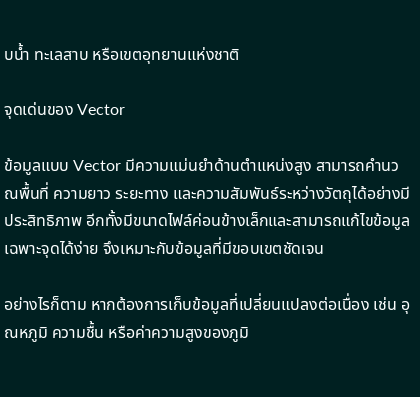บน้ำ ทะเลสาบ หรือเขตอุทยานแห่งชาติ

จุดเด่นของ Vector

ข้อมูลแบบ Vector มีความแม่นยำด้านตำแหน่งสูง สามารถคำนวณพื้นที่ ความยาว ระยะทาง และความสัมพันธ์ระหว่างวัตถุได้อย่างมีประสิทธิภาพ อีกทั้งมีขนาดไฟล์ค่อนข้างเล็กและสามารถแก้ไขข้อมูลเฉพาะจุดได้ง่าย จึงเหมาะกับข้อมูลที่มีขอบเขตชัดเจน

อย่างไรก็ตาม หากต้องการเก็บข้อมูลที่เปลี่ยนแปลงต่อเนื่อง เช่น อุณหภูมิ ความชื้น หรือค่าความสูงของภูมิ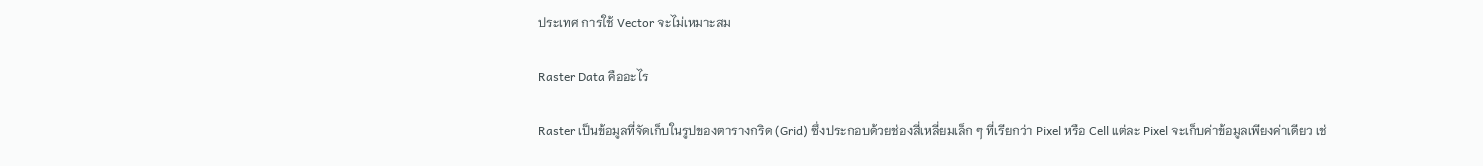ประเทศ การใช้ Vector จะไม่เหมาะสม

Raster Data คืออะไร

Raster เป็นข้อมูลที่จัดเก็บในรูปของตารางกริด (Grid) ซึ่งประกอบด้วยช่องสี่เหลี่ยมเล็ก ๆ ที่เรียกว่า Pixel หรือ Cell แต่ละ Pixel จะเก็บค่าข้อมูลเพียงค่าเดียว เช่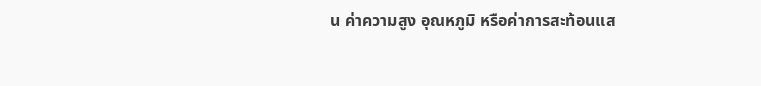น ค่าความสูง อุณหภูมิ หรือค่าการสะท้อนแส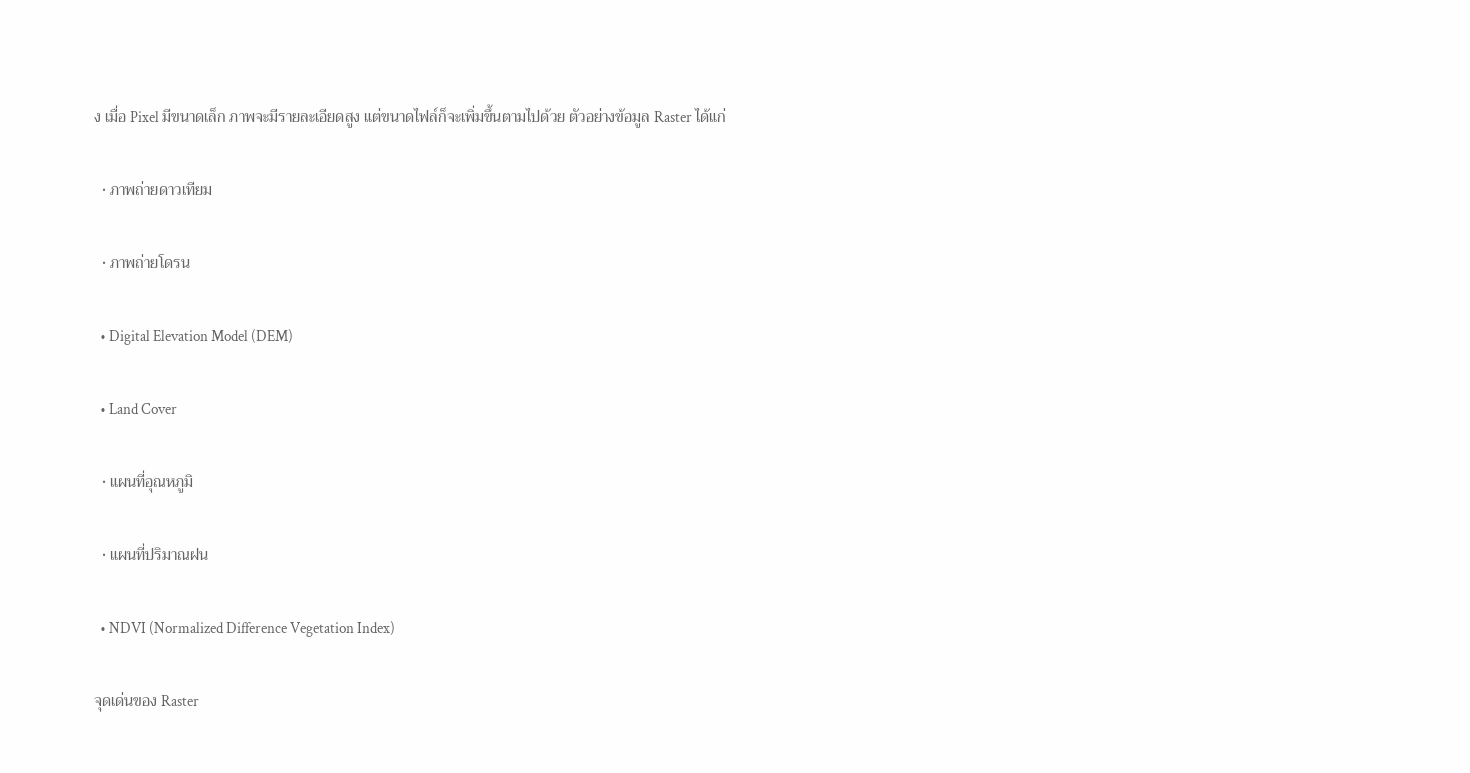ง เมื่อ Pixel มีขนาดเล็ก ภาพจะมีรายละเอียดสูง แต่ขนาดไฟล์ก็จะเพิ่มขึ้นตามไปด้วย ตัวอย่างข้อมูล Raster ได้แก่

  • ภาพถ่ายดาวเทียม

  • ภาพถ่ายโดรน

  • Digital Elevation Model (DEM)

  • Land Cover

  • แผนที่อุณหภูมิ

  • แผนที่ปริมาณฝน

  • NDVI (Normalized Difference Vegetation Index)

จุดเด่นของ Raster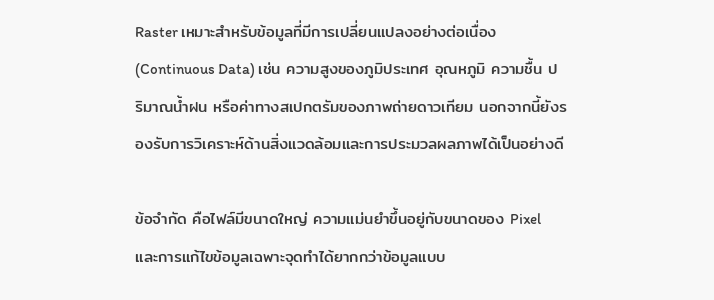Raster เหมาะสำหรับข้อมูลที่มีการเปลี่ยนแปลงอย่างต่อเนื่อง (Continuous Data) เช่น ความสูงของภูมิประเทศ อุณหภูมิ ความชื้น ปริมาณน้ำฝน หรือค่าทางสเปกตรัมของภาพถ่ายดาวเทียม นอกจากนี้ยังรองรับการวิเคราะห์ด้านสิ่งแวดล้อมและการประมวลผลภาพได้เป็นอย่างดี

ข้อจำกัด คือไฟล์มีขนาดใหญ่ ความแม่นยำขึ้นอยู่กับขนาดของ Pixel และการแก้ไขข้อมูลเฉพาะจุดทำได้ยากกว่าข้อมูลแบบ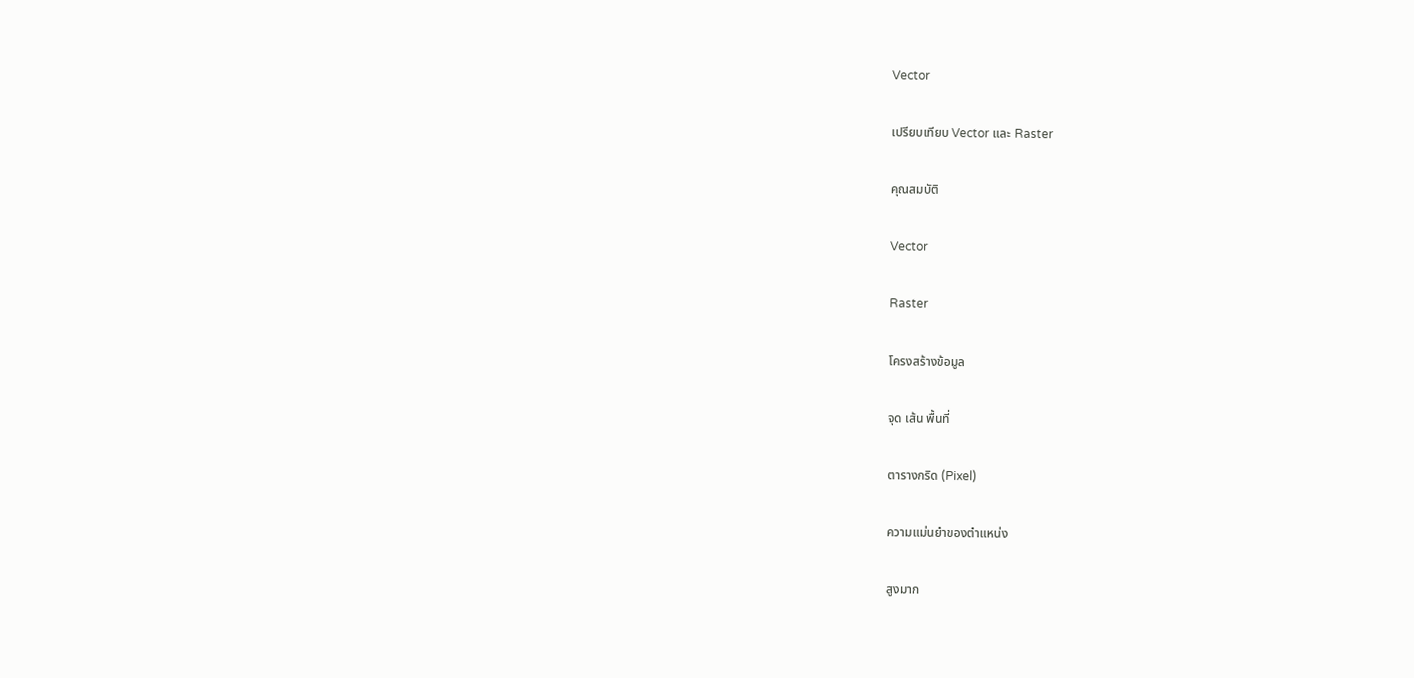Vector

เปรียบเทียบ Vector และ Raster

คุณสมบัติ

Vector

Raster

โครงสร้างข้อมูล

จุด เส้น พื้นที่

ตารางกริด (Pixel)

ความแม่นยำของตำแหน่ง

สูงมาก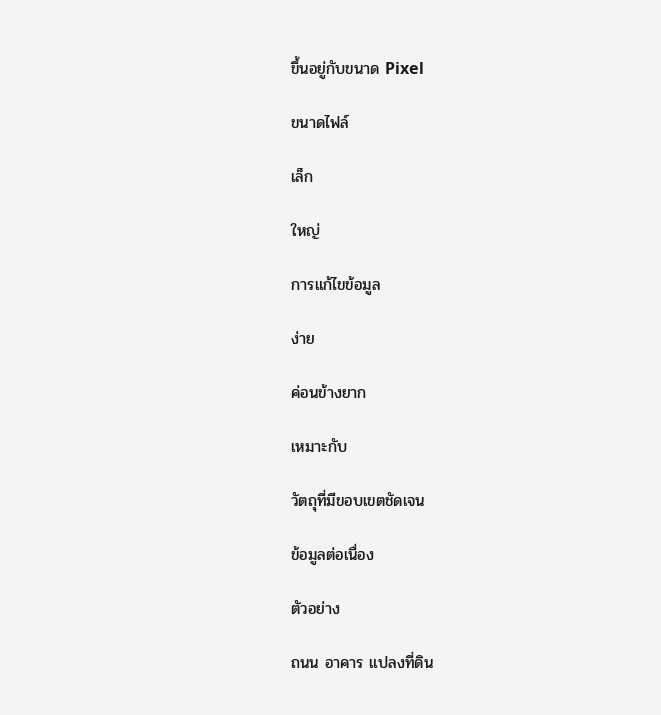ขึ้นอยู่กับขนาด Pixel

ขนาดไฟล์

เล็ก

ใหญ่

การแก้ไขข้อมูล

ง่าย

ค่อนข้างยาก

เหมาะกับ

วัตถุที่มีขอบเขตชัดเจน

ข้อมูลต่อเนื่อง

ตัวอย่าง

ถนน อาคาร แปลงที่ดิน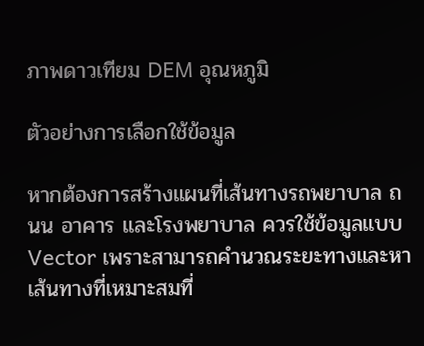ภาพดาวเทียม DEM อุณหภูมิ

ตัวอย่างการเลือกใช้ข้อมูล

หากต้องการสร้างแผนที่เส้นทางรถพยาบาล ถนน อาคาร และโรงพยาบาล ควรใช้ข้อมูลแบบ Vector เพราะสามารถคำนวณระยะทางและหาเส้นทางที่เหมาะสมที่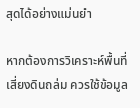สุดได้อย่างแม่นยำ

หากต้องการวิเคราะห์พื้นที่เสี่ยงดินถล่ม ควรใช้ข้อมูล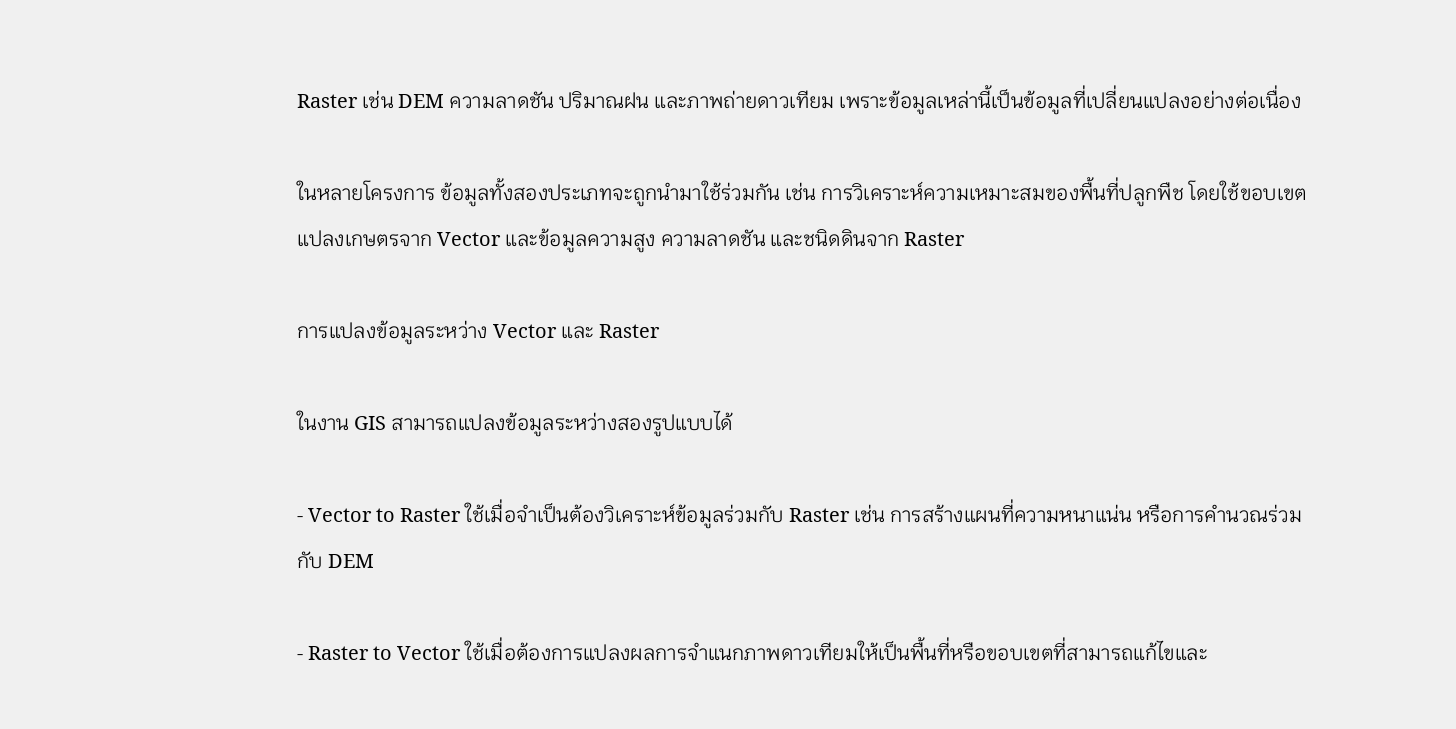Raster เช่น DEM ความลาดชัน ปริมาณฝน และภาพถ่ายดาวเทียม เพราะข้อมูลเหล่านี้เป็นข้อมูลที่เปลี่ยนแปลงอย่างต่อเนื่อง

ในหลายโครงการ ข้อมูลทั้งสองประเภทจะถูกนำมาใช้ร่วมกัน เช่น การวิเคราะห์ความเหมาะสมของพื้นที่ปลูกพืช โดยใช้ขอบเขตแปลงเกษตรจาก Vector และข้อมูลความสูง ความลาดชัน และชนิดดินจาก Raster

การแปลงข้อมูลระหว่าง Vector และ Raster

ในงาน GIS สามารถแปลงข้อมูลระหว่างสองรูปแบบได้

- Vector to Raster ใช้เมื่อจำเป็นต้องวิเคราะห์ข้อมูลร่วมกับ Raster เช่น การสร้างแผนที่ความหนาแน่น หรือการคำนวณร่วมกับ DEM

- Raster to Vector ใช้เมื่อต้องการแปลงผลการจำแนกภาพดาวเทียมให้เป็นพื้นที่หรือขอบเขตที่สามารถแก้ไขและ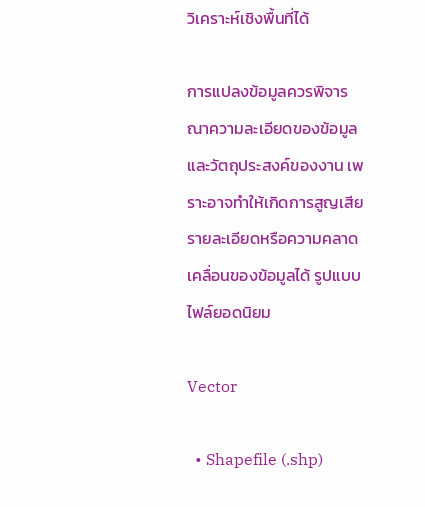วิเคราะห์เชิงพื้นที่ได้

การแปลงข้อมูลควรพิจารณาความละเอียดของข้อมูลและวัตถุประสงค์ของงาน เพราะอาจทำให้เกิดการสูญเสียรายละเอียดหรือความคลาดเคลื่อนของข้อมูลได้ รูปแบบไฟล์ยอดนิยม

Vector

  • Shapefile (.shp)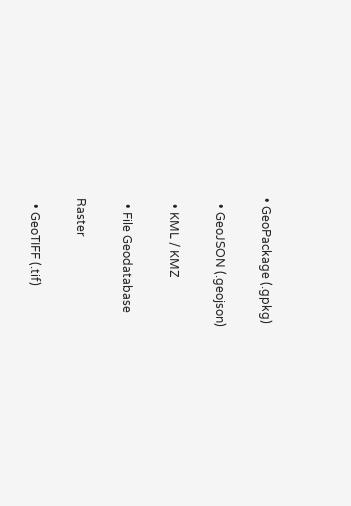• GeoPackage (.gpkg)

  • GeoJSON (.geojson)

  • KML / KMZ

  • File Geodatabase

Raster

  • GeoTIFF (.tif)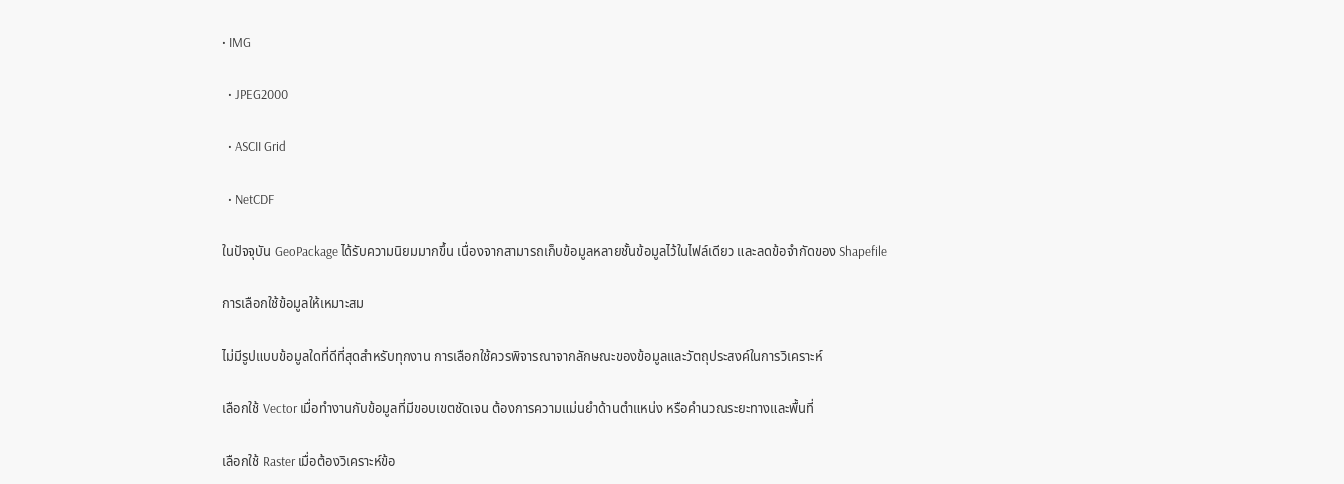• IMG

  • JPEG2000

  • ASCII Grid

  • NetCDF

ในปัจจุบัน GeoPackage ได้รับความนิยมมากขึ้น เนื่องจากสามารถเก็บข้อมูลหลายชั้นข้อมูลไว้ในไฟล์เดียว และลดข้อจำกัดของ Shapefile

การเลือกใช้ข้อมูลให้เหมาะสม

ไม่มีรูปแบบข้อมูลใดที่ดีที่สุดสำหรับทุกงาน การเลือกใช้ควรพิจารณาจากลักษณะของข้อมูลและวัตถุประสงค์ในการวิเคราะห์

เลือกใช้ Vector เมื่อทำงานกับข้อมูลที่มีขอบเขตชัดเจน ต้องการความแม่นยำด้านตำแหน่ง หรือคำนวณระยะทางและพื้นที่

เลือกใช้ Raster เมื่อต้องวิเคราะห์ข้อ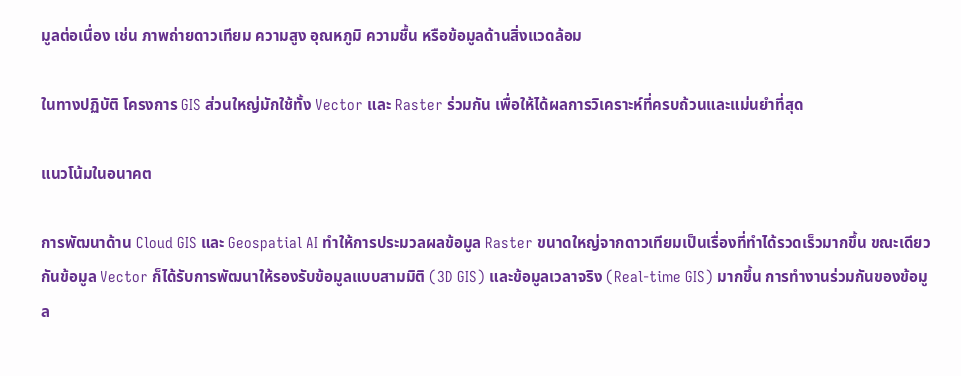มูลต่อเนื่อง เช่น ภาพถ่ายดาวเทียม ความสูง อุณหภูมิ ความชื้น หรือข้อมูลด้านสิ่งแวดล้อม

ในทางปฏิบัติ โครงการ GIS ส่วนใหญ่มักใช้ทั้ง Vector และ Raster ร่วมกัน เพื่อให้ได้ผลการวิเคราะห์ที่ครบถ้วนและแม่นยำที่สุด

แนวโน้มในอนาคต

การพัฒนาด้าน Cloud GIS และ Geospatial AI ทำให้การประมวลผลข้อมูล Raster ขนาดใหญ่จากดาวเทียมเป็นเรื่องที่ทำได้รวดเร็วมากขึ้น ขณะเดียวกันข้อมูล Vector ก็ได้รับการพัฒนาให้รองรับข้อมูลแบบสามมิติ (3D GIS) และข้อมูลเวลาจริง (Real-time GIS) มากขึ้น การทำงานร่วมกันของข้อมูล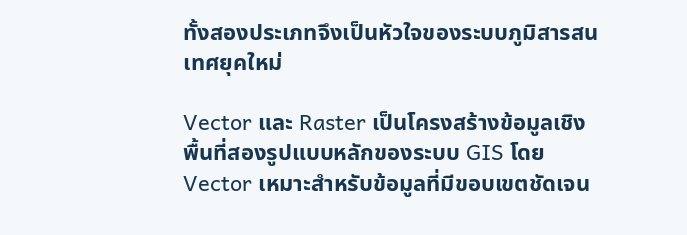ทั้งสองประเภทจึงเป็นหัวใจของระบบภูมิสารสนเทศยุคใหม่

Vector และ Raster เป็นโครงสร้างข้อมูลเชิงพื้นที่สองรูปแบบหลักของระบบ GIS โดย Vector เหมาะสำหรับข้อมูลที่มีขอบเขตชัดเจน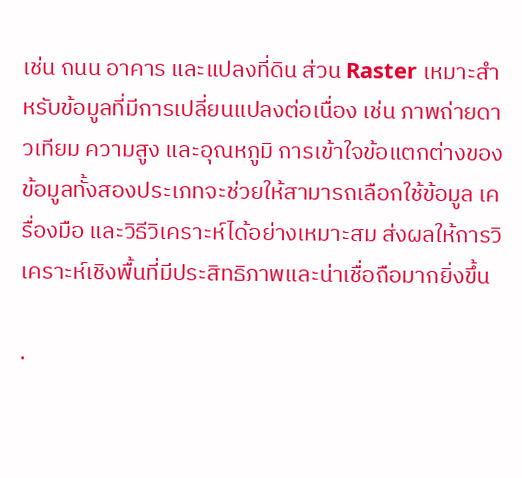เช่น ถนน อาคาร และแปลงที่ดิน ส่วน Raster เหมาะสำหรับข้อมูลที่มีการเปลี่ยนแปลงต่อเนื่อง เช่น ภาพถ่ายดาวเทียม ความสูง และอุณหภูมิ การเข้าใจข้อแตกต่างของข้อมูลทั้งสองประเภทจะช่วยให้สามารถเลือกใช้ข้อมูล เครื่องมือ และวิธีวิเคราะห์ได้อย่างเหมาะสม ส่งผลให้การวิเคราะห์เชิงพื้นที่มีประสิทธิภาพและน่าเชื่อถือมากยิ่งขึ้น

.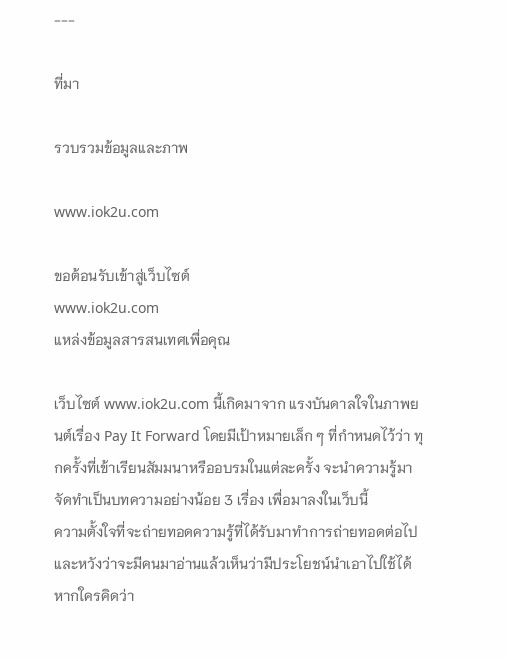---

ที่มา

รวบรวมข้อมูลและภาพ

www.iok2u.com

ขอต้อนรับเข้าสู่เว็บไซต์
www.iok2u.com
แหล่งข้อมูลสารสนเทศเพื่อคุณ

เว็บไซต์ www.iok2u.com นี้เกิดมาจาก แรงบันดาลใจในภาพยนต์เรื่อง Pay It Forward โดยมีเป้าหมายเล็ก ๆ ที่กำหนดไว้ว่า ทุกครั้งที่เข้าเรียนสัมมนาหรืออบรมในแต่ละครั้ง จะนำความรู้มาจัดทำเป็นบทความอย่างน้อย 3 เรื่อง เพื่อมาลงในเว็บนี้
ความตั้งใจที่จะถ่ายทอดความรู้ที่ได้รับมาทำการถ่ายทอดต่อไป และหวังว่าจะมีคนมาอ่านแล้วเห็นว่ามีประโยชน์นำเอาไปใช้ได้ หากใครคิดว่า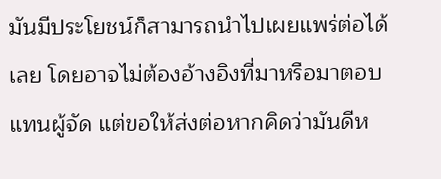มันมีประโยชน์ก็สามารถนำไปเผยแพร่ต่อได้เลย โดยอาจไม่ต้องอ้างอิงที่มาหรือมาตอบแทนผู้จัด แต่ขอให้ส่งต่อหากคิดว่ามันดีห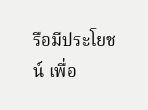รือมีประโยชน์ เพื่อ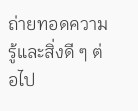ถ่ายทอดความรู้และสิ่งดี ๆ ต่อไป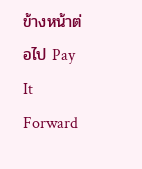ข้างหน้าต่อไป Pay It Forward